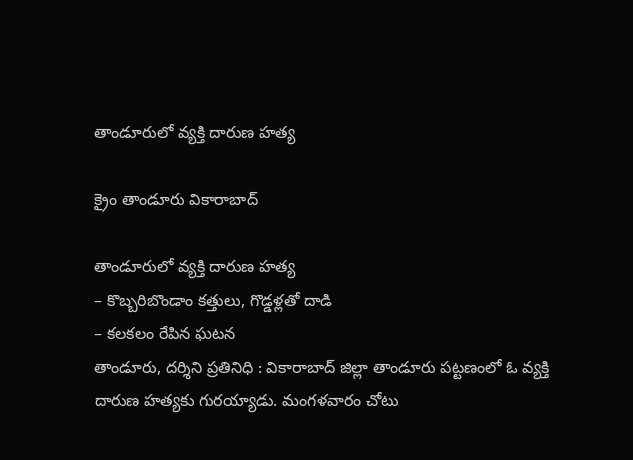తాండూరులో వ్య‌క్తి దారుణ హ‌త్య

క్రైం తాండూరు వికారాబాద్

తాండూరులో వ్య‌క్తి దారుణ హ‌త్య
– కొబ్బరిబొండాం కత్తులు, గొడ్డ‌ళ్ల‌తో దాడి
– కలకలం రేపిన ఘ‌ట‌న
తాండూరు, ద‌ర్శిని ప్ర‌తినిధి : వికారాబాద్ జిల్లా తాండూరు పట్టణంలో ఓ వ్యక్తి దారుణ హత్యకు గురయ్యాడు. మంగళవారం చోటు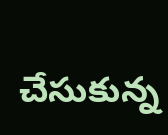చేసుకున్న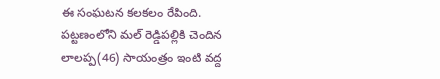ఈ సంఘటన కలకలం రేపింది. పట్టణంలోని మల్ రెడ్డిపల్లికి చెందిన లాలప్ప(46) సాయంత్రం ఇంటి వద్ద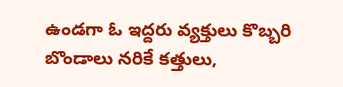ఉండగా ఓ ఇద్దరు వ్యక్తులు కొబ్బరి బొండాలు న‌రికే కత్తులు,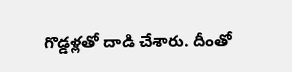గొడ్డ‌ళ్ల‌తో దాడి చేశారు. దీంతో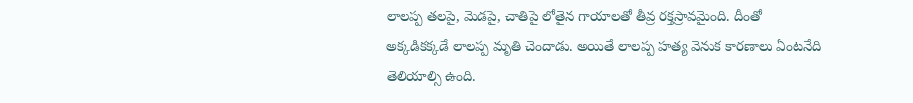లాలప్ప తలపై, మెడపై, చాతిపై లోతైన గాయాలతో తీవ్ర రక్తస్రావమైంది. దీంతో అక్కడికక్కడే లాలప్ప మృతి చెందాడు. అయితే లాలప్ప హత్య వెనుక కారణాలు ఏంటనేది తెలియాల్సి ఉంది.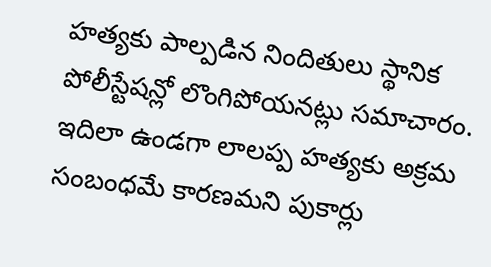హత్యకు పాల్పడిన నిందితులు స్థానిక పోలీస్టేషన్లో లొంగిపోయనట్లు సమాచారం. ఇదిలా ఉండ‌గా లాల‌ప్ప హ‌త్యకు అక్ర‌మ సంబంధమే కార‌ణ‌మ‌ని పుకార్లు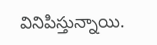వినిపిస్తున్నాయి.